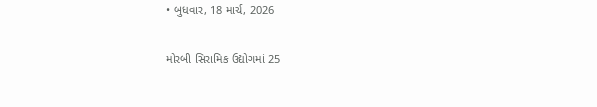• બુધવાર, 18 માર્ચ, 2026

મોરબી સિરામિક ઉદ્યોગમાં 25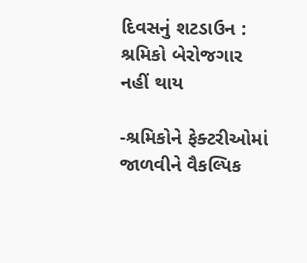દિવસનું શટડાઉન : શ્રમિકો બેરોજગાર નહીં થાય

-શ્રમિકોને ફેક્ટરીઓમાં જાળવીને વૈકલ્પિક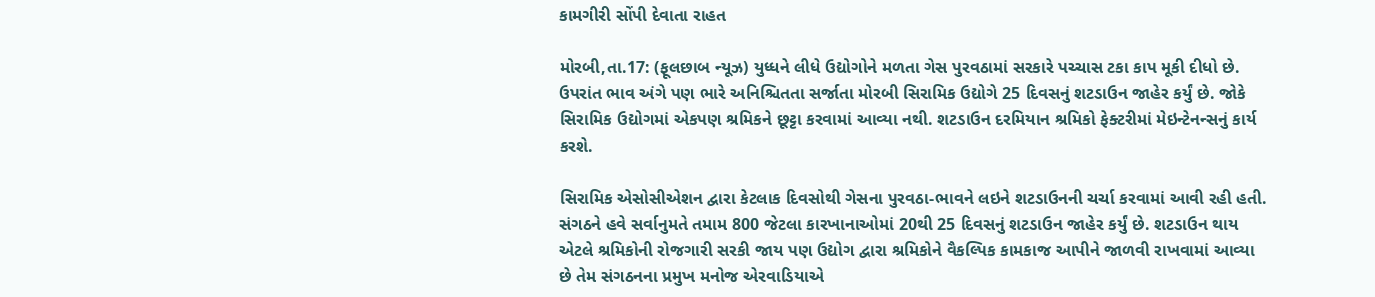કામગીરી સોંપી દેવાતા રાહત

મોરબી,તા.17: (ફૂલછાબ ન્યૂઝ) યુધ્ધને લીધે ઉદ્યોગોને મળતા ગેસ પુરવઠામાં સરકારે પચ્ચાસ ટકા કાપ મૂકી દીધો છે. ઉપરાંત ભાવ અંગે પણ ભારે અનિશ્ચિતતા સર્જાતા મોરબી સિરામિક ઉદ્યોગે 25 દિવસનું શટડાઉન જાહેર કર્યું છે. જોકે સિરામિક ઉદ્યોગમાં એકપણ શ્રમિકને છૂટ્ટા કરવામાં આવ્યા નથી. શટડાઉન દરમિયાન શ્રમિકો ફેક્ટરીમાં મેઇન્ટેનન્સનું કાર્ય કરશે.

સિરામિક એસોસીએશન દ્વારા કેટલાક દિવસોથી ગેસના પુરવઠા-ભાવને લઇને શટડાઉનની ચર્ચા કરવામાં આવી રહી હતી. સંગઠને હવે સર્વાનુમતે તમામ 800 જેટલા કારખાનાઓમાં 20થી 25 દિવસનું શટડાઉન જાહેર કર્યું છે. શટડાઉન થાય એટલે શ્રમિકોની રોજગારી સરકી જાય પણ ઉદ્યોગ દ્વારા શ્રમિકોને વૈકલ્પિક કામકાજ આપીને જાળવી રાખવામાં આવ્યા છે તેમ સંગઠનના પ્રમુખ મનોજ એરવાડિયાએ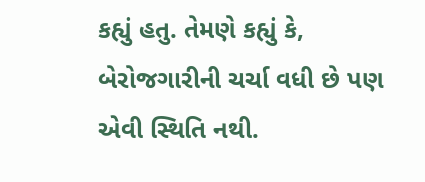કહ્યું હતુ. તેમણે કહ્યું કે, બેરોજગારીની ચર્ચા વધી છે પણ એવી સ્થિતિ નથી.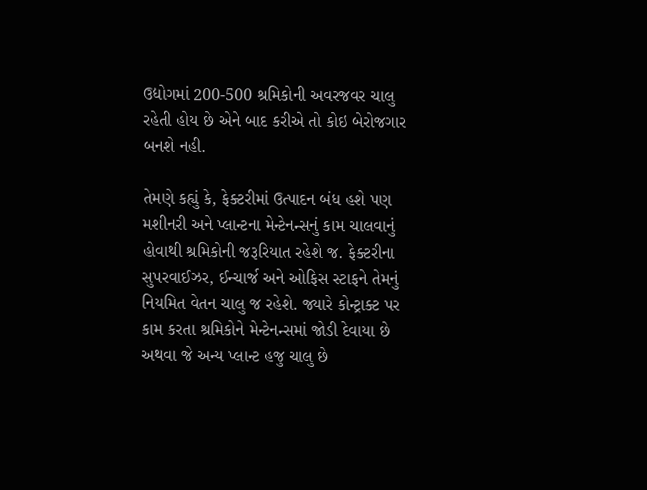ઉદ્યોગમાં 200-500 શ્રમિકોની અવરજવર ચાલુ રહેતી હોય છે એને બાદ કરીએ તો કોઇ બેરોજગાર બનશે નહી.

તેમણે કહ્યું કે, ફેક્ટરીમાં ઉત્પાદન બંધ હશે પણ મશીનરી અને પ્લાન્ટના મેન્ટેનન્સનું કામ ચાલવાનું હોવાથી શ્રમિકોની જરૂરિયાત રહેશે જ. ફેક્ટરીના સુપરવાઈઝર, ઈન્ચાર્જ અને ઓફિસ સ્ટાફને તેમનું નિયમિત વેતન ચાલુ જ રહેશે. જ્યારે કોન્ટ્રાક્ટ પર કામ કરતા શ્રમિકોને મેન્ટેનન્સમાં જોડી દેવાયા છે અથવા જે અન્ય પ્લાન્ટ હજુ ચાલુ છે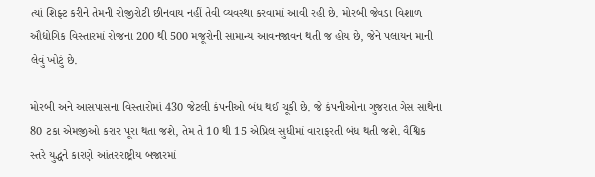ત્યાં શિફ્ટ કરીને તેમની રોજીરોટી છીનવાય નહીં તેવી વ્યવસ્થા કરવામાં આવી રહી છે. મોરબી જેવડા વિશાળ ઔદ્યોગિક વિસ્તારમાં રોજના 200 થી 500 મજૂરોની સામાન્ય આવનજાવન થતી જ હોય છે, જેને પલાયન માની લેવું ખોટું છે.

મોરબી અને આસપાસના વિસ્તારોમાં 430 જેટલી કંપનીઓ બંધ થઈ ચૂકી છે. જે કંપનીઓના ગુજરાત ગેસ સાથેના 80 ટકા એમજીઓ કરાર પૂરા થતા જશે, તેમ તે 10 થી 15 એપ્રિલ સુધીમાં વારાફરતી બંધ થતી જશે. વૈશ્વિક સ્તરે યુદ્ધને કારણે આંતરરાષ્ટ્રીય બજારમાં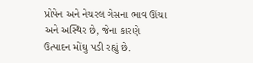પ્રોપેન અને નેચરલ ગેસના ભાવ ઊંચા અને અસ્થિર છે, જેના કારણે ઉત્પાદન મોંઘુ પડી રહ્યું છે.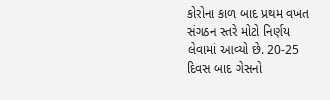કોરોના કાળ બાદ પ્રથમ વખત  સંગઠન સ્તરે મોટો નિર્ણય લેવામાં આવ્યો છે. 20-25 દિવસ બાદ ગેસનો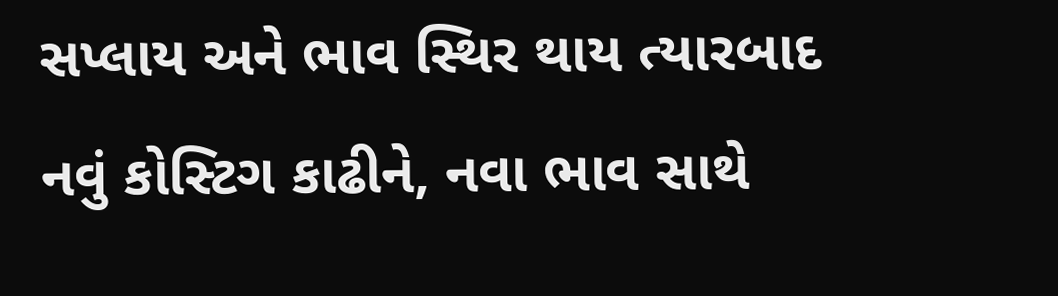સપ્લાય અને ભાવ સ્થિર થાય ત્યારબાદ નવું કોસ્ટિગ કાઢીને, નવા ભાવ સાથે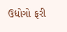ઉદ્યોગો ફરી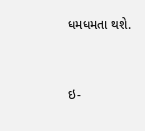ધમધમતા થશે.



ઇ-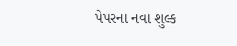પેપરના નવા શુલ્ક